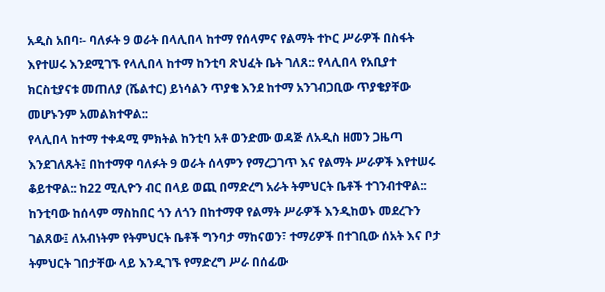አዲስ አበባ፡- ባለፉት 9 ወራት በላሊበላ ከተማ የሰላምና የልማት ተኮር ሥራዎች በስፋት እየተሠሩ እንደሚገኙ የላሊበላ ከተማ ከንቲባ ጽህፈት ቤት ገለጸ:: የላሊበላ የአቢያተ ክርስቲያናቱ መጠለያ (ሼልተር) ይነሳልን ጥያቄ እንደ ከተማ አንገብጋቢው ጥያቄያቸው መሆኑንም አመልክተዋል::
የላሊበላ ከተማ ተቀዳሚ ምክትል ከንቲባ አቶ ወንድሙ ወዳጅ ለአዲስ ዘመን ጋዜጣ እንደገለጹት፤ በከተማዋ ባለፉት 9 ወራት ሰላምን የማረጋገጥ እና የልማት ሥራዎች እየተሠሩ ቆይተዋል:: ከ22 ሚሊዮን ብር በላይ ወጪ በማድረግ አራት ትምህርት ቤቶች ተገንብተዋል::
ከንቲባው ከሰላም ማስከበር ጎን ለጎን በከተማዋ የልማት ሥራዎች እንዲከወኑ መደረጉን ገልጸው፤ ለአብነትም የትምህርት ቤቶች ግንባታ ማከናወን፣ ተማሪዎች በተገቢው ሰአት እና ቦታ ትምህርት ገበታቸው ላይ እንዲገኙ የማድረግ ሥራ በሰፊው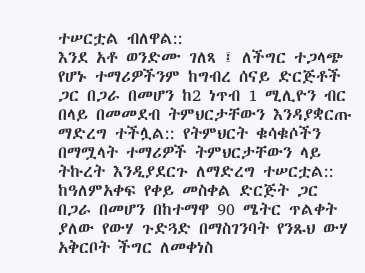ተሠርቷል ብለዋል::
እንደ አቶ ወንድሙ ገለጻ ፤ ለችግር ተጋላጭ የሆኑ ተማሪዎችንም ከግብረ ሰናይ ድርጅቶች ጋር በጋራ በመሆን ከ2 ነጥብ 1 ሚሊዮን ብር በላይ በመመደብ ትምህርታቸውን እንዳያቋርጡ ማድረግ ተችሏል:: የትምህርት ቁሳቁሶችን በማሟላት ተማሪዎች ትምህርታቸውን ላይ ትኩረት እንዲያደርጉ ለማድረግ ተሠርቷል::
ከዓለምአቀፍ የቀይ መስቀል ድርጅት ጋር በጋራ በመሆን በከተማዋ 90 ሜትር ጥልቀት ያለው የውሃ ጉድጓድ በማስገንባት የንጹህ ውሃ አቅርቦት ችግር ለመቀነስ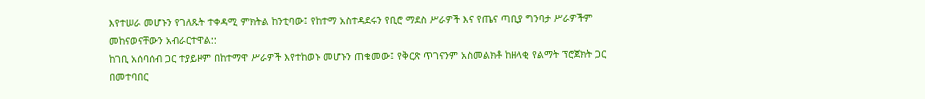እየተሠራ መሆኑን የገለጹት ተቀዳሚ ምክትል ከንቲባው፤ የከተማ አስተዳደሩን የቢሮ ማደስ ሥራዎች እና የጤና ጣቢያ ግንባታ ሥራዎችም መከናወናቸውን አብራርተዋል::
ከገቢ አሰባሰብ ጋር ተያይዞም በከተማዋ ሥራዎች እየተከወኑ መሆኑን ጠቁመው፤ የቅርጽ ጥገናንም አስመልክቶ ከዘላቂ የልማት ፕሮጀክት ጋር በመተባበር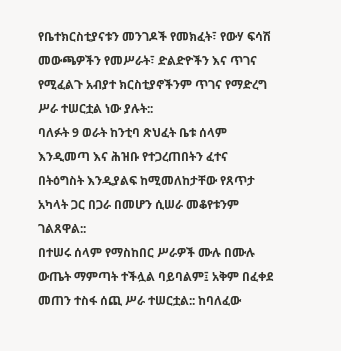የቤተክርስቲያናቱን መንገዶች የመክፈት፣ የውሃ ፍሳሽ መውጫዎችን የመሥራት፣ ድልድዮችን እና ጥገና የሚፈልጉ አብያተ ክርስቲያኖችንም ጥገና የማድረግ ሥራ ተሠርቷል ነው ያሉት::
ባለፉት 9 ወራት ከንቲባ ጽህፈት ቤቱ ሰላም እንዲመጣ እና ሕዝቡ የተጋረጠበትን ፈተና በትዕግስት እንዲያልፍ ከሚመለከታቸው የጸጥታ አካላት ጋር በጋራ በመሆን ሲሠራ መቆየቱንም ገልጸዋል::
በተሠሩ ሰላም የማስከበር ሥራዎች ሙሉ በሙሉ ውጤት ማምጣት ተችሏል ባይባልም፤ አቅም በፈቀደ መጠን ተስፋ ሰጪ ሥራ ተሠርቷል:: ከባለፈው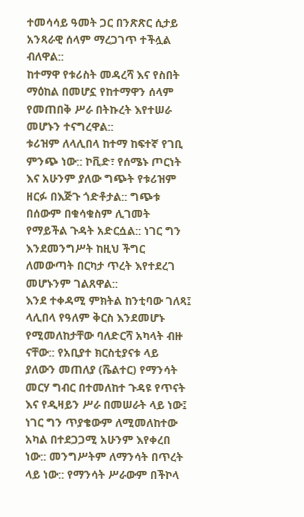ተመሳሳይ ዓመት ጋር በንጽጽር ሲታይ አንጻራዊ ሰላም ማረጋገጥ ተችሏል ብለዋል::
ከተማዋ የቱሪስት መዳረሻ እና የስበት ማዕከል በመሆኗ የከተማዋን ሰላም የመጠበቅ ሥራ በትኩረት እየተሠራ መሆኑን ተናግረዋል::
ቱሪዝም ለላሊበላ ከተማ ከፍተኛ የገቢ ምንጭ ነው:: ኮቪድ፣ የሰሜኑ ጦርነት እና አሁንም ያለው ግጭት የቱሪዝም ዘርፉ በእጅጉ ጎድቶታል:: ግጭቱ በሰውም በቁሳቁስም ሊገመት የማይችል ጉዳት አድርሷል:: ነገር ግን እንደመንግሥት ከዚህ ችግር ለመውጣት በርካታ ጥረት እየተደረገ መሆኑንም ገልጸዋል::
እንደ ተቀዳሚ ምክትል ከንቲባው ገለጻ፤ ላሊበላ የዓለም ቅርስ እንደመሆኑ የሚመለከታቸው ባለድርሻ አካላት ብዙ ናቸው:: የአቢያተ ክርስቲያናቱ ላይ ያለውን መጠለያ (ሼልተር) የማንሳት መርሃ ግብር በተመለከተ ጉዳዩ የጥናት እና የዲዛይን ሥራ በመሠራት ላይ ነው፤ ነገር ግን ጥያቄውም ለሚመለከተው አካል በተደጋጋሚ አሁንም እየቀረበ ነው:: መንግሥትም ለማንሳት በጥረት ላይ ነው:: የማንሳት ሥራውም በችኮላ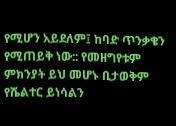የሚሆን አይደለም፤ ከባድ ጥንቃቄን የሚጠይቅ ነው:: የመዘግየቱም ምክንያት ይህ መሆኑ ቢታወቅም የሼልተር ይነሳልን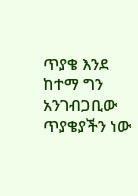ጥያቄ እንደ ከተማ ግን አንገብጋቢው ጥያቄያችን ነው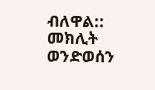ብለዋል::
መክሊት ወንድወሰን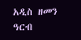አዲስ ዘመን ዓርብ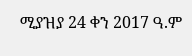ሚያዝያ 24 ቀን 2017 ዓ.ም